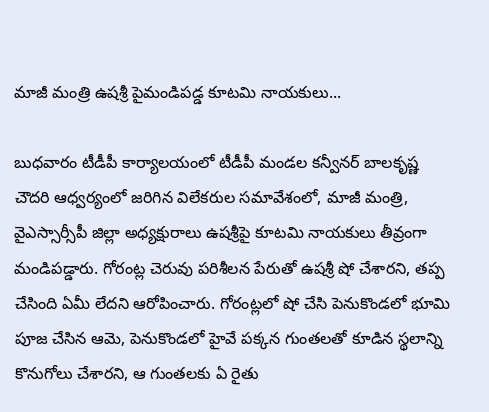మాజీ మంత్రి ఉషశ్రీ పైమండిపడ్డ కూటమి నాయకులు...

బుధవారం టీడీపీ కార్యాలయంలో టీడీపీ మండల కన్వీనర్ బాలకృష్ణ చౌదరి ఆధ్వర్యంలో జరిగిన విలేకరుల సమావేశంలో, మాజీ మంత్రి, వైఎస్సార్సీపీ జిల్లా అధ్యక్షురాలు ఉషశ్రీపై కూటమి నాయకులు తీవ్రంగా మండిపడ్డారు. గోరంట్ల చెరువు పరిశీలన పేరుతో ఉషశ్రీ షో చేశారని, తప్ప చేసింది ఏమీ లేదని ఆరోపించారు. గోరంట్లలో షో చేసి పెనుకొండలో భూమి పూజ చేసిన ఆమె, పెనుకొండలో హైవే పక్కన గుంతలతో కూడిన స్థలాన్ని కొనుగోలు చేశారని, ఆ గుంతలకు ఏ రైతు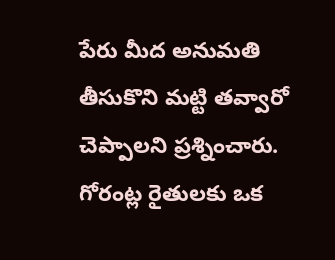పేరు మీద అనుమతి తీసుకొని మట్టి తవ్వారో చెప్పాలని ప్రశ్నించారు. గోరంట్ల రైతులకు ఒక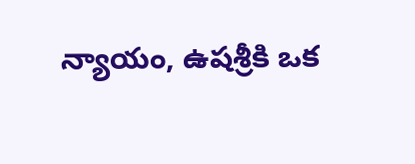న్యాయం, ఉషశ్రీకి ఒక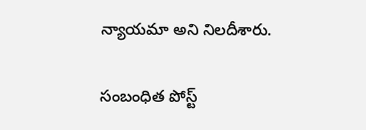న్యాయమా అని నిలదీశారు.

సంబంధిత పోస్ట్